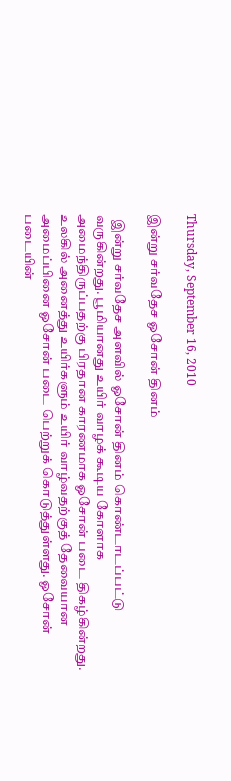Thursday, September 16, 2010

இன்று சர்வதேச ஓசோன் தினம்

  இன்று சர்வதேச அளவில் ஓசோன் தினம் கொண்டாடப்பட்டு வருகின்றது. பூமியானது உயிர் வாழக் கூடிய கோளாக அமைந்திருப்பதற்கு பிரதான காரணமாக ஓசோன் படை திகழ்கின்றது. உலகில் அனைத்து உயிர்களும் உயிர் வாழ்வதற்குத் தேவையான அமைப்பினை ஓசோன் படை பெற்றுக் கொடுத்துள்ளது. ஓசோன் படையின்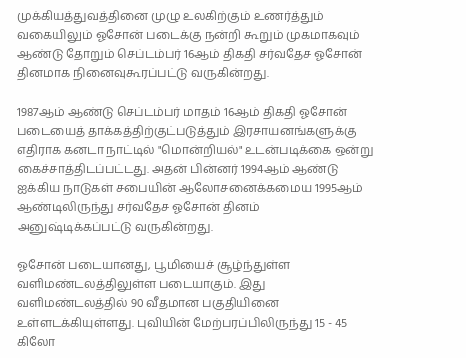முக்கியத்துவத்தினை முழு உலகிற்கும் உணர்த்தும் வகையிலும் ஓசோன் படைக்கு நன்றி கூறும் முகமாகவும் ஆண்டு தோறும் செப்டம்பர் 16ஆம் திகதி சர்வதேச ஓசோன் தினமாக நினைவுகூரப்பட்டு வருகின்றது.

1987ஆம் ஆண்டு செப்டம்பர் மாதம் 16ஆம் திகதி ஓசோன் படையைத் தாக்கத்திற்குட்படுத்தும் இரசாயனங்களுக்கு எதிராக கனடா நாட்டில் "மொன்றியல்" உடன்படிக்கை ஒன்று கைச்சாத்திடப்பட்டது. அதன் பின்னர் 1994ஆம் ஆண்டு ஐக்கிய நாடுகள் சபையின் ஆலோசனைக்கமைய 1995ஆம் ஆண்டிலிருந்து சர்வதேச ஓசோன் தினம் அனுஷ்டிக்கப்பட்டு வருகின்றது.

ஓசோன் படையானது, பூமியைச் சூழ்ந்துள்ள வளிமண்டலத்திலுள்ள படையாகும். இது வளிமண்டலத்தில் 90 வீதமான பகுதியினை உள்ளடக்கியுள்ளது. புவியின் மேற்பரப்பிலிருந்து 15 - 45 கிலோ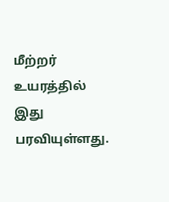மீற்றர் உயரத்தில் இது பரவியுள்ளது.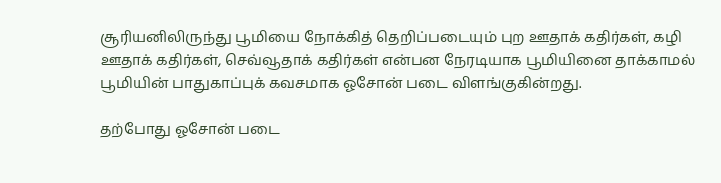சூரியனிலிருந்து பூமியை நோக்கித் தெறிப்படையும் புற ஊதாக் கதிர்கள், கழி ஊதாக் கதிர்கள், செவ்வூதாக் கதிர்கள் என்பன நேரடியாக பூமியினை தாக்காமல் பூமியின் பாதுகாப்புக் கவசமாக ஓசோன் படை விளங்குகின்றது.

தற்போது ஓசோன் படை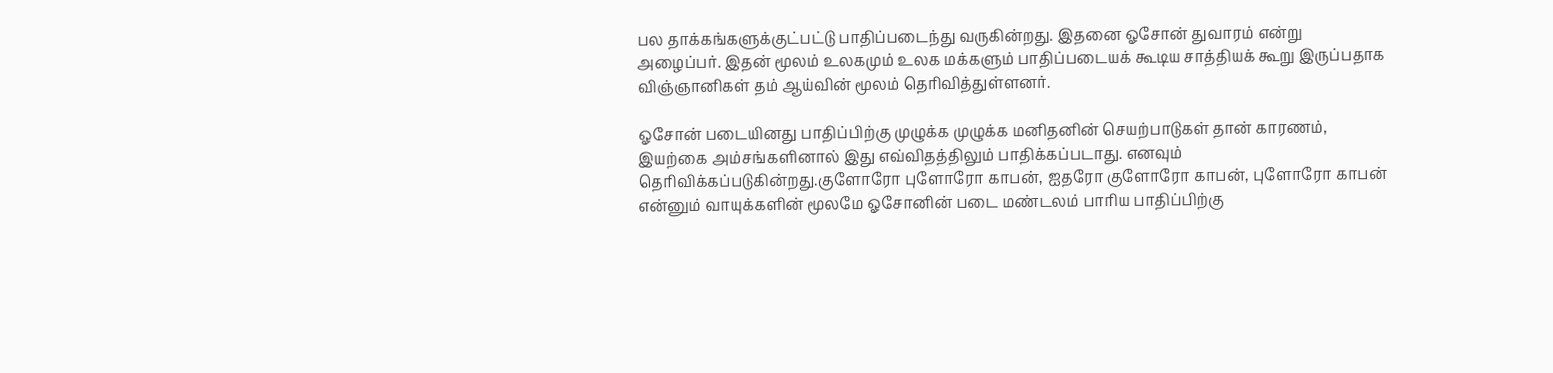பல தாக்கங்களுக்குட்பட்டு பாதிப்படைந்து வருகின்றது. இதனை ஓசோன் துவாரம் என்று அழைப்பர். இதன் மூலம் உலகமும் உலக மக்களும் பாதிப்படையக் கூடிய சாத்தியக் கூறு இருப்பதாக விஞ்ஞானிகள் தம் ஆய்வின் மூலம் தெரிவித்துள்ளனர்.

ஓசோன் படையினது பாதிப்பிற்கு முழுக்க முழுக்க மனிதனின் செயற்பாடுகள் தான் காரணம், இயற்கை அம்சங்களினால் இது எவ்விதத்திலும் பாதிக்கப்படாது. எனவும் தெரிவிக்கப்படுகின்றது.குளோரோ புளோரோ காபன், ஐதரோ குளோரோ காபன், புளோரோ காபன் என்னும் வாயுக்களின் மூலமே ஓசோனின் படை மண்டலம் பாரிய பாதிப்பிற்கு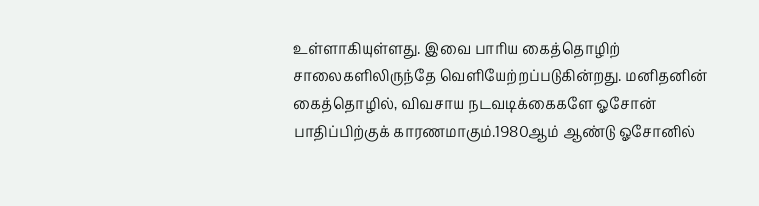உள்ளாகியுள்ளது. இவை பாரிய கைத்தொழிற் சாலைகளிலிருந்தே வெளியேற்றப்படுகின்றது. மனிதனின் கைத்தொழில், விவசாய நடவடிக்கைகளே ஓசோன் பாதிப்பிற்குக் காரணமாகும்.1980ஆம் ஆண்டு ஓசோனில்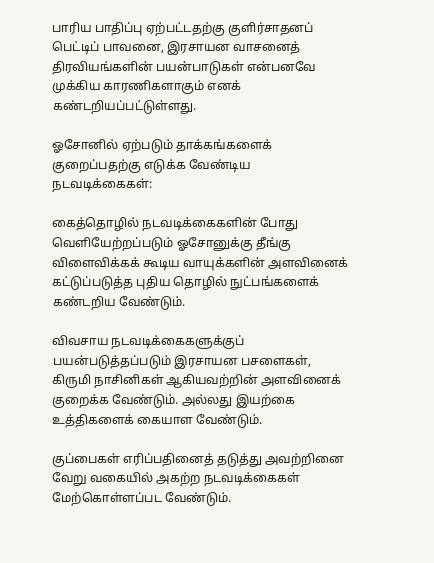பாரிய பாதிப்பு ஏற்பட்டதற்கு குளிர்சாதனப் பெட்டிப் பாவனை, இரசாயன வாசனைத் திரவியங்களின் பயன்பாடுகள் என்பனவே முக்கிய காரணிகளாகும் எனக் கண்டறியப்பட்டுள்ளது.

ஓசோனில் ஏற்படும் தாக்கங்களைக் குறைப்பதற்கு எடுக்க வேண்டிய நடவடிக்கைகள்:

கைத்தொழில் நடவடிக்கைகளின் போது வெளியேற்றப்படும் ஓசோனுக்கு தீங்கு விளைவிக்கக் கூடிய வாயுக்களின் அளவினைக் கட்டுப்படுத்த புதிய தொழில் நுட்பங்களைக் கண்டறிய வேண்டும்.

விவசாய நடவடிக்கைகளுக்குப் பயன்படுத்தப்படும் இரசாயன பசளைகள், கிருமி நாசினிகள் ஆகியவற்றின் அளவினைக் குறைக்க வேண்டும். அல்லது இயற்கை உத்திகளைக் கையாள வேண்டும்.

குப்பைகள் எரிப்பதினைத் தடுத்து அவற்றினை வேறு வகையில் அகற்ற நடவடிக்கைகள் மேற்கொள்ளப்பட வேண்டும்.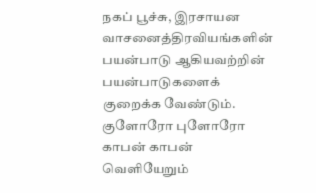நகப் பூச்சு, இரசாயன வாசனைத்திரவியங்களின் பயன்பாடு ஆகியவற்றின் பயன்பாடுகளைக் குறைக்க வேண்டும். குளோரோ புளோரோ காபன் காபன் வெளியேறும்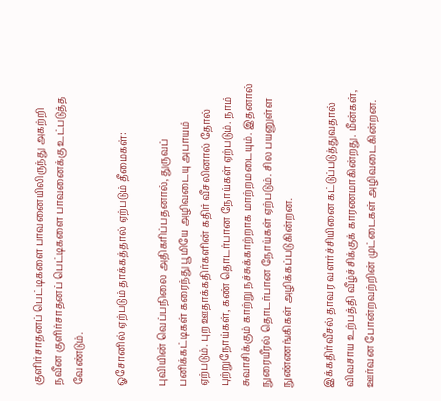குளிர்சாதனப் பெட்டிகளை பாவனையிலிருந்து அகற்றி நவீன குளிர்சாதனப் பெட்டிகளை பாவனைக்கு உட்படுத்த வேண்டும்.

ஓசோனில் ஏற்படும் தாக்கத்தால் ஏற்படும் தீமைகள்:

புவியின் வெப்பநிலை அதிகரிப்பதனால், துருவப் பனிக்கட்டிகள் கரைந்து பூமியே அழிவடையு அபாயம் ஏற்படும். புற ஊதாக்கதிர்களின் கதிர் வீசலினால் தோல் புற்றுநோய்கள், கண் தொடர்பான நோய்கள் ஏற்படும். நாம் சுவாசிக்கும் காற்று நச்சுக்காற்றாக மாற்றமடையும். இதனால் நுரையீரல் தொடர்பான நோய்கள் ஏற்படும். சில பயனுள்ள நுண்ணங்கிகள் அழிக்கப்படுகின்றன.

இக்கதிர்வீசல் தாவர வளர்ச்சியினை கட்டுப்படுத்துவதால் விவசாய உற்பத்தி வீழ்ச்சிக்குக் காரணமாகின்றது. மீன்கள், ஊர்வன போன்றவற்றின் முட்டைகள் அழிவடைகின்றன.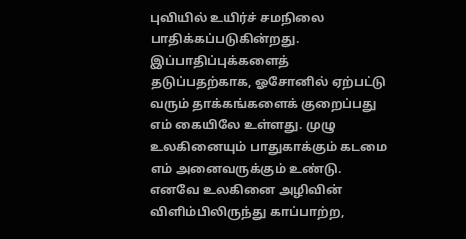புவியில் உயிர்ச் சமநிலை பாதிக்கப்படுகின்றது. இப்பாதிப்புக்களைத் தடுப்பதற்காக, ஓசோனில் ஏற்பட்டு வரும் தாக்கங்களைக் குறைப்பது எம் கையிலே உள்ளது. முழு உலகினையும் பாதுகாக்கும் கடமை எம் அனைவருக்கும் உண்டு. எனவே உலகினை அழிவின் விளிம்பிலிருந்து காப்பாற்ற,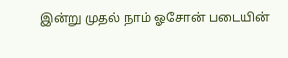இன்று முதல் நாம் ஓசோன் படையின்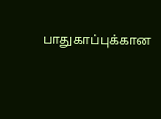பாதுகாப்புக்கான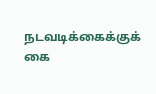நடவடிக்கைக்குக் கை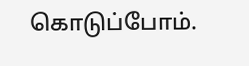கொடுப்போம்.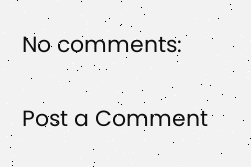No comments:

Post a Comment